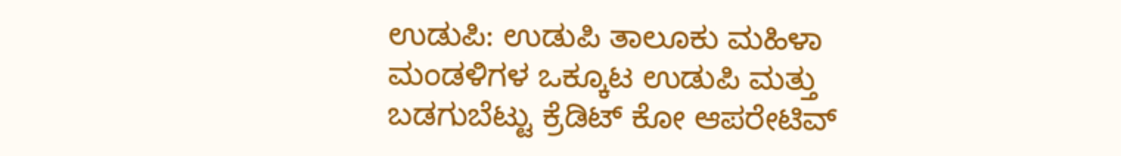ಉಡುಪಿ: ಉಡುಪಿ ತಾಲೂಕು ಮಹಿಳಾ ಮಂಡಳಿಗಳ ಒಕ್ಕೂಟ ಉಡುಪಿ ಮತ್ತು ಬಡಗುಬೆಟ್ಟು ಕ್ರೆಡಿಟ್ ಕೋ ಆಪರೇಟಿವ್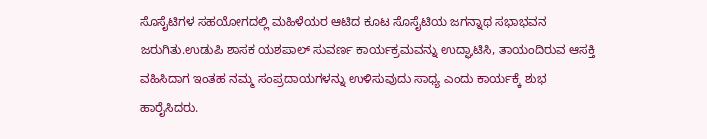ಸೊಸೈಟಿಗಳ ಸಹಯೋಗದಲ್ಲಿ ಮಹಿಳೆಯರ ಆಟಿದ ಕೂಟ ಸೊಸೈಟಿಯ ಜಗನ್ನಾಥ ಸಭಾಭವನ ಜರುಗಿತು.ಉಡುಪಿ ಶಾಸಕ ಯಶಪಾಲ್ ಸುವರ್ಣ ಕಾರ್ಯಕ್ರಮವನ್ನು ಉದ್ಘಾಟಿಸಿ, ತಾಯಂದಿರುವ ಆಸಕ್ತಿ ವಹಿಸಿದಾಗ ಇಂತಹ ನಮ್ಮ ಸಂಪ್ರದಾಯಗಳನ್ನು ಉಳಿಸುವುದು ಸಾಧ್ಯ ಎಂದು ಕಾರ್ಯಕ್ಕೆ ಶುಭ ಹಾರೈಸಿದರು.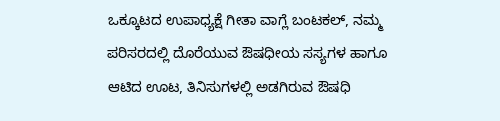ಒಕ್ಕೂಟದ ಉಪಾಧ್ಯಕ್ಷೆ ಗೀತಾ ವಾಗ್ಲೆ ಬಂಟಕಲ್, ನಮ್ಮ ಪರಿಸರದಲ್ಲಿ ದೊರೆಯುವ ಔಷಧೀಯ ಸಸ್ಯಗಳ ಹಾಗೂ ಆಟಿದ ಊಟ, ತಿನಿಸುಗಳಲ್ಲಿ ಅಡಗಿರುವ ಔಷಧಿ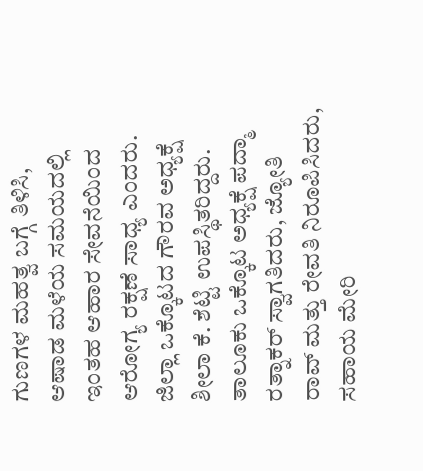ಗುಣಗಳ ಮಹತ್ವ ಬಗ್ಗೆ ತಿಳಿಸಿ, ಆಷಾಡ ಮಳೆಯ ಸಮಯದಲ್ಲಿ ಇಂತಹ ಆಹಾರ ಸೇವನೆಯಿಂದ ಆರೋಗ್ಯ ರಕ್ಷಣೆ ಸಾಧ್ಯ ಎಂದರು. ಜಿಲ್ಲಾ ಒಕ್ಕೊಟದ ಗೌರವ ಅಧ್ಯಕ್ಷೆ ಶೀಲಾ ಕೆ. ಶೆಟ್ಟಿ ಉಪಸ್ಥಿತರಿದ್ದರು. ತಾಲೂಕು ಒಕ್ಕೊಟ ಅಧ್ಯಕ್ಷೆ ಪದ್ಮಾ ರತ್ನಾಕರ್ ಸ್ವಾಗತಿದರು, ಜ್ಯೋತಿ ರಾವ್ ಮತ್ತು ರೇವತಿ ನಿರೂಪಿಸಿದರು, ಸಹಾಯ ಮೇರಿ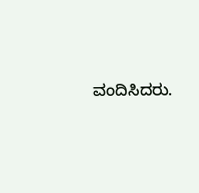ವಂದಿಸಿದರು.